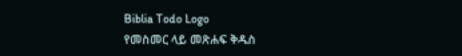Biblia Todo Logo
የመስመር ላይ መጽሐፍ ቅዱስ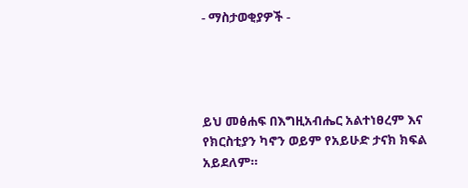- ማስታወቂያዎች -




ይህ መፅሐፍ በእግዚአብሔር አልተነፀረም እና የክርስቲያን ካኖን ወይም የአይሁድ ታናክ ክፍል አይደለም።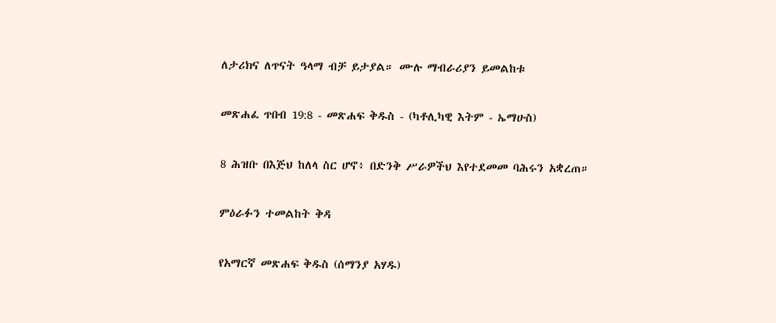ለታሪክና ለጥናት ዓላማ ብቻ ይታያል። ሙሉ ማብራሪያን ይመልከቱ

መጽሐፈ ጥበብ 19:8 - መጽሐፍ ቅዱስ - (ካቶሊካዊ እትም - ኤማሁስ)

8 ሕዝቡ በእጅህ ከለላ ስር ሆኖ፥ በድንቅ ሥራዎችህ እየተደመመ ባሕሩን አቋረጠ።

ምዕራፉን ተመልከት ቅዳ

የአማርኛ መጽሐፍ ቅዱስ (ሰማንያ አሃዱ)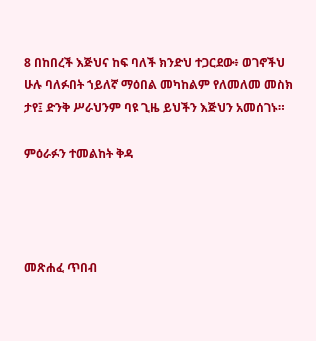8 በከበረች እጅህና ከፍ ባለች ክንድህ ተጋርደው፥ ወገኖችህ ሁሉ ባለፉበት ኀይለኛ ማዕበል መካከልም የለመለመ መስክ ታየ፤ ድንቅ ሥራህንም ባዩ ጊዜ ይህችን እጅህን አመሰገኑ።

ምዕራፉን ተመልከት ቅዳ




መጽሐፈ ጥበብ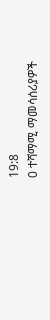19:8
0 ተሻማሚ ማመሳሰሪያዎች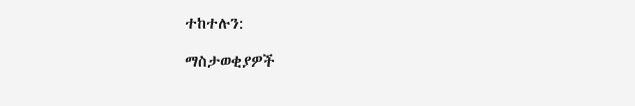ተከተሉን:

ማስታወቂያዎች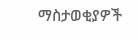ማስታወቂያዎች